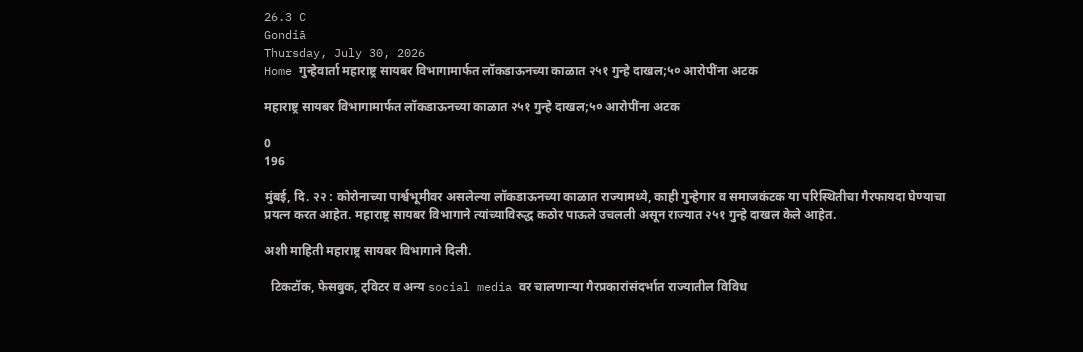26.3 C
Gondiā
Thursday, July 30, 2026
Home गुन्हेवार्ता महाराष्ट्र सायबर विभागामार्फत लॉकडाऊनच्या काळात २५१ गुन्हे दाखल;५० आरोपींना अटक

महाराष्ट्र सायबर विभागामार्फत लॉकडाऊनच्या काळात २५१ गुन्हे दाखल;५० आरोपींना अटक

0
196

मुंबई, दि. २२ : कोरोनाच्या पार्श्वभूमीवर असलेल्या लॉकडाऊनच्या काळात राज्यामध्ये, काही गुन्हेगार व समाजकंटक या परिस्थितीचा गैरफायदा घेण्याचा प्रयत्न करत आहेत. महाराष्ट्र सायबर विभागाने त्यांच्याविरुद्ध कठोर पाऊले उचलली असून राज्यात २५१ गुन्हे दाखल केले आहेत.

अशी माहिती महाराष्ट्र सायबर विभागाने दिली.

  टिकटॉक, फेसबुक, ट्विटर व अन्य social media वर चालणाऱ्या गैरप्रकारांसंदर्भात राज्यातील विविध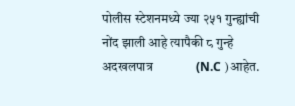पोलीस स्टेशनमध्ये ज्या २५१ गुन्ह्यांची नोंद झाली आहे त्यापैकी ८ गुन्हे अदखलपात्र              (N.C )आहेत.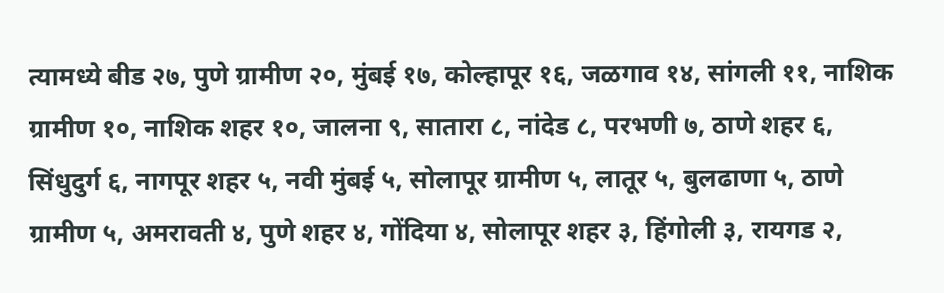त्यामध्ये बीड २७, पुणे ग्रामीण २०, मुंबई १७, कोल्हापूर १६, जळगाव १४, सांगली ११, नाशिक ग्रामीण १०, नाशिक शहर १०, जालना ९, सातारा ८, नांदेड ८, परभणी ७, ठाणे शहर ६, सिंधुदुर्ग ६, नागपूर शहर ५, नवी मुंबई ५, सोलापूर ग्रामीण ५, लातूर ५, बुलढाणा ५, ठाणे ग्रामीण ५, अमरावती ४, पुणे शहर ४, गोंदिया ४, सोलापूर शहर ३, हिंगोली ३, रायगड २,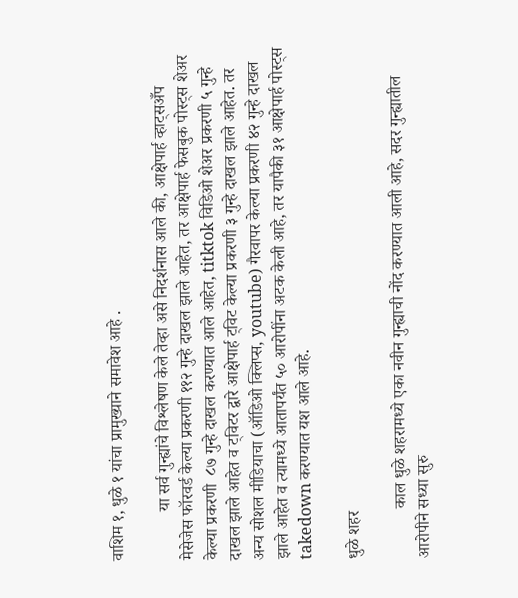वाशिम १, धुळे १ यांचा प्रामुख्याने समावेश आहे .

            या सर्व गुन्ह्यांचे विश्लेषण केले तेव्हा असे निदर्शनास आले की, आक्षेपार्ह व्हाट्सअँप मेसेजेस फॉरवर्ड केल्या प्रकरणी ११२ गुन्हे दाखल झाले आहेत, तर आक्षेपार्ह फेसबुक पोस्ट्स शेअर केल्या प्रकरणी  ८७ गुन्हे दाखल करण्यात आले आहेत, titktok विडिओ शेअर प्रकरणी ५ गुन्हे दाखल झाले आहेत व ट्विटर द्वारे आक्षेपार्ह ट्विट केल्या प्रकरणी ३ गुन्हे दाखल झाले आहेत. तर अन्य सोशल मीडियाचा (ऑडिओ क्लिप्स, youtube) गैरवापर केल्या प्रकरणी ४२ गुन्हे दाखल झाले आहेत व त्यामध्ये आतापर्यंत ५० आरोपींना अटक केली आहे, तर यापैकी ३१ आक्षेपार्ह पोस्ट्स takedown करण्यात यश आले आहे.

धुळे शहर

            काल धुळे शहरामध्ये एका नवीन गुन्ह्याची नोंद करण्यात आली आहे, सदर गुन्ह्यातील आरोपीने सध्या सुरु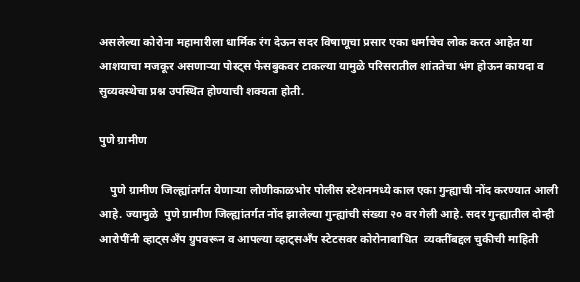असलेल्या कोरोना महामारीला धार्मिक रंग देऊन सदर विषाणूचा प्रसार एका धर्माचेच लोक करत आहेत या आशयाचा मजकूर असणाऱ्या पोस्ट्स फेसबुकवर टाकल्या यामुळे परिसरातील शांततेचा भंग होऊन कायदा व सुव्यवस्थेचा प्रश्न उपस्थित होण्याची शक्यता होती.

पुणे ग्रामीण

    पुणे ग्रामीण जिल्ह्यांतर्गत येणाऱ्या लोणीकाळभोर पोलीस स्टेशनमध्ये काल एका गुन्ह्याची नोंद करण्यात आली आहे. ज्यामुळे  पुणे ग्रामीण जिल्ह्यांतर्गत नोंद झालेल्या गुन्ह्यांची संख्या २० वर गेली आहे. सदर गुन्ह्यातील दोन्ही आरोपींनी व्हाट्सअँप ग्रुपवरून व आपल्या व्हाट्सअँप स्टेटसवर कोरोनाबाधित  व्यक्तींबद्दल चुकीची माहिती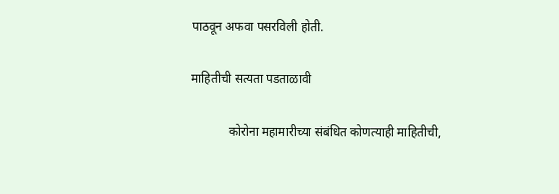पाठवून अफवा पसरविली होती.

माहितीची सत्यता पडताळावी

            कोरोना महामारीच्या संबंधित कोणत्याही माहितीची,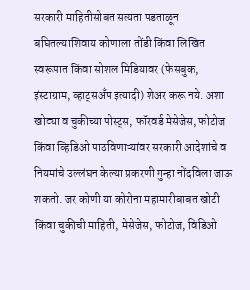सरकारी माहितीसोबत सत्यता पडताळून बघितल्याशिवाय कोणाला तोंडी किंवा लिखित स्वरूपात किंवा सोशल मिडियावर (फेसबुक, इंस्टाग्राम, व्हाट्सअँप इत्यादी) शेअर करू नये. अशा खोट्या व चुकीच्या पोस्ट्स, फॉरवर्ड मेसेजेस, फोटोज किंवा व्हिडिओ पाठविणाऱ्यांवर सरकारी आदेशांचे व नियमांचे उल्लंघन केल्या प्रकरणी गुन्हा नोंदविला जाऊ शकतो. जर कोणी या कोरोना महामारीबाबत खोटी किंवा चुकीची माहिती, मेसेजेस, फोटोज, विडिओ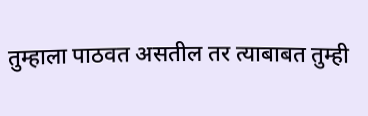तुम्हाला पाठवत असतील तर त्याबाबत तुम्ही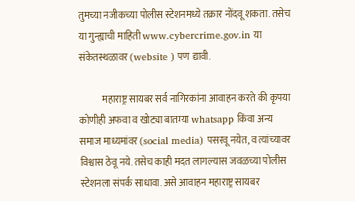तुमच्या नजीकच्या पोलीस स्टेशनमध्ये तक्रार नोंदवू शकता. तसेच या गुन्ह्याची माहिती www.cybercrime.gov.in या संकेतस्थळावर (website ) पण द्यावी.

            महाराष्ट्र सायबर सर्व नागिरकांना आवाहन करते की कृपया कोणीही अफवा व खोट्या बातम्या whatsapp किंवा अन्य समाज माध्यमांवर (social media) पसरवू नयेत, व त्यांच्यावर विश्वास ठेवू नये. तसेच काही मदत लागल्यास जवळच्या पोलीस स्टेशनला संपर्क साधावा. असे आवाहन महाराष्ट्र सायबर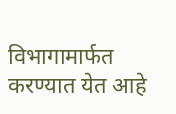विभागामार्फत करण्यात येत आहे